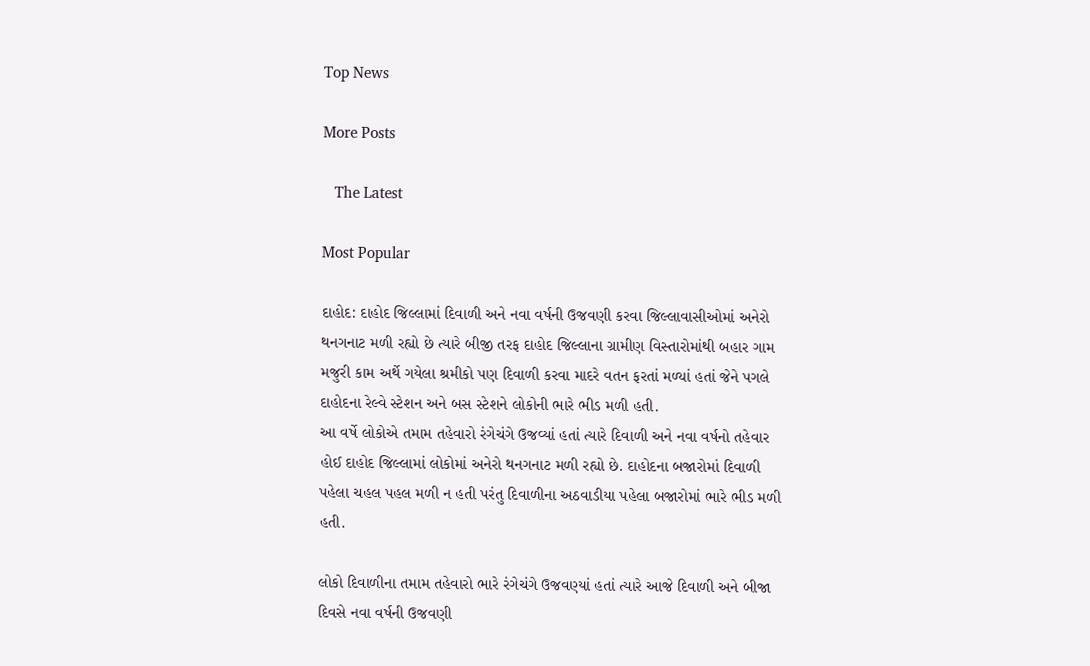Top News

More Posts

   The Latest

Most Popular

દાહોદ: દાહોદ જિલ્લામાં દિવાળી અને નવા વર્ષની ઉજવણી કરવા જિલ્લાવાસીઓમાં અનેરો થનગનાટ મળી રહ્યો છે ત્યારે બીજી તરફ દાહોદ જિલ્લાના ગ્રામીણ વિસ્તારોમાંથી બહાર ગામ મજુરી કામ અર્થે ગયેલા શ્રમીકો પણ દિવાળી કરવા માદરે વતન ફરતાં મળ્યાં હતાં જેને પગલે દાહોદના રેલ્વે સ્ટેશન અને બસ સ્ટેશને લોકોની ભારે ભીડ મળી હતી.
આ વર્ષે લોકોએ તમામ તહેવારો રંગેચંગે ઉજવ્યાં હતાં ત્યારે દિવાળી અને નવા વર્ષનો તહેવાર હોઈ દાહોદ જિલ્લામાં લોકોમાં અનેરો થનગનાટ મળી રહ્યો છે. દાહોદના બજારોમાં દિવાળી પહેલા ચહલ પહલ મળી ન હતી પરંતુ દિવાળીના અઠવાડીયા પહેલા બજારોમાં ભારે ભીડ મળી હતી.

લોકો દિવાળીના તમામ તહેવારો ભારે રંગેચંગે ઉજવણ્યાં હતાં ત્યારે આજે દિવાળી અને બીજા દિવસે નવા વર્ષની ઉજવણી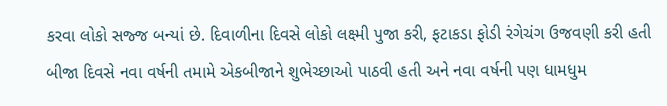કરવા લોકો સજ્જ બન્યાં છે. દિવાળીના દિવસે લોકો લક્ષ્મી પુજા કરી, ફટાકડા ફોડી રંગેચંગ ઉજવણી કરી હતી બીજા દિવસે નવા વર્ષની તમામે એકબીજાને શુભેચ્છાઓ પાઠવી હતી અને નવા વર્ષની પણ ધામધુમ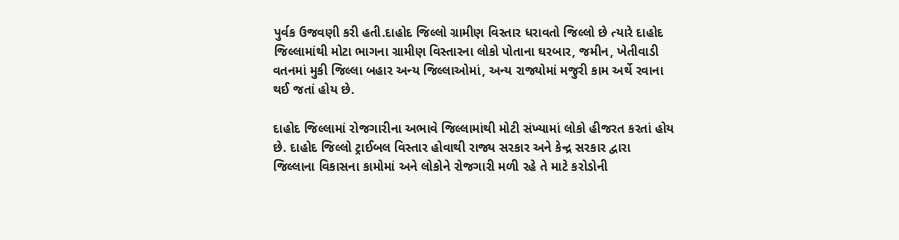પુર્વક ઉજવણી કરી હતી.દાહોદ જિલ્લો ગ્રામીણ વિસ્તાર ધરાવતો જિલ્લો છે ત્યારે દાહોદ જિલ્લામાંથી મોટા ભાગના ગ્રામીણ વિસ્તારના લોકો પોતાના ઘરબાર, જમીન, ખેતીવાડી વતનમાં મુકી જિલ્લા બહાર અન્ય જિલ્લાઓમાં, અન્ય રાજ્યોમાં મજુરી કામ અર્થે રવાના થઈ જતાં હોય છે.

દાહોદ જિલ્લામાં રોજગારીના અભાવે જિલ્લામાંથી મોટી સંખ્યામાં લોકો હીજરત કરતાં હોય છે. દાહોદ જિલ્લો ટ્રાઈબલ વિસ્તાર હોવાથી રાજ્ય સરકાર અને કેન્દ્ર સરકાર દ્વારા જિલ્લાના વિકાસના કામોમાં અને લોકોને રોજગારી મળી રહે તે માટે કરોડોની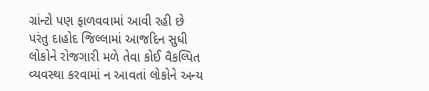ગ્રાંન્ટો પણ ફાળવવામાં આવી રહી છે પરંતુ દાહોદ જિલ્લામાં આજદિન સુધી લોકોને રોજગારી મળે તેવા કોઈ વૈકલ્પિત વ્યવસ્થા કરવામાં ન આવતાં લોકોને અન્ય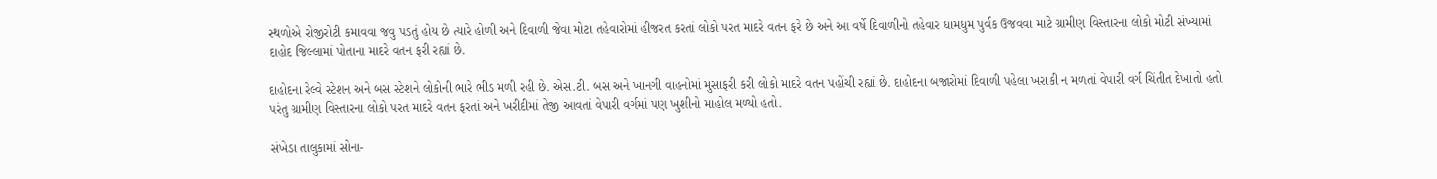સ્થળોએ રોજીરોટી કમાવવા જવુ પડતું હોય છે ત્યારે હોળી અને દિવાળી જેવા મોટા તહેવારોમાં હીજરત કરતાં લોકો પરત માદરે વતન ફરે છે અને આ વર્ષે દિવાળીનો તહેવાર ધામધુમ પુર્વક ઉજવવા માટે ગ્રામીણ વિસ્તારના લોકો મોટી સંખ્યામાં દાહોદ જિલ્લામાં પોતાના માદરે વતન ફરી રહ્યાં છે.

દાહોદના રેલ્વે સ્ટેશન અને બસ સ્ટેશને લોકોની ભારે ભીડ મળી રહી છે. એસ.ટી. બસ અને ખાનગી વાહનોમાં મુસાફરી કરી લોકો માદરે વતન પહોંચી રહ્યાં છે. દાહોદના બજારોમાં દિવાળી પહેલા ખરાકી ન મળતાં વેપારી વર્ગ ચિંતીત દેખાતો હતો પરંતુ ગ્રામીણ વિસ્તારના લોકો પરત માદરે વતન ફરતાં અને ખરીદીમાં તેજી આવતાં વેપારી વર્ગમાં પણ ખુશીનો માહોલ મળ્યો હતો.

સંખેડા તાલુકામાં સોના-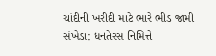ચાંદીની ખરીદી માટે ભારે ભીડ જામી
સંખેડા: ધનતેરસ નિમિત્તે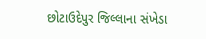છોટાઉદેપુર જિલ્લાના સંખેડા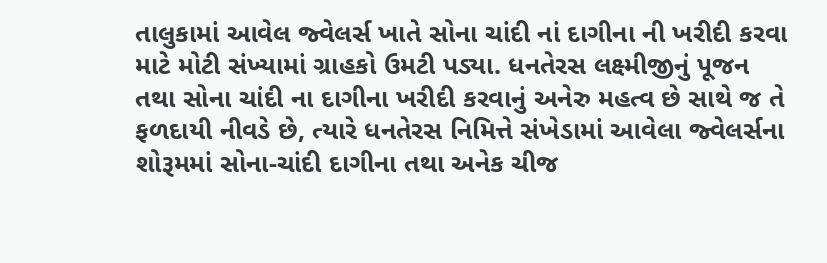તાલુકામાં આવેલ જ્વેલર્સ ખાતે સોના ચાંદી નાં દાગીના ની ખરીદી કરવા માટે મોટી સંખ્યામાં ગ્રાહકો ઉમટી પડ્યા. ધનતેરસ લક્ષ્મીજીનું પૂજન તથા સોના ચાંદી ના દાગીના ખરીદી કરવાનું અનેરુ મહત્વ છે સાથે જ તે ફળદાયી નીવડે છે, ત્યારે ધનતેરસ નિમિત્તે સંખેડામાં આવેલા જ્વેલર્સના શોરૂમમાં સોના-ચાંદી દાગીના તથા અનેક ચીજ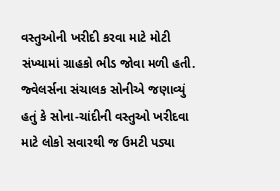વસ્તુઓની ખરીદી કરવા માટે મોટી સંખ્યામાં ગ્રાહકો ભીડ જોવા મળી હતી. જ્વેલર્સના સંચાલક સોનીએ જણાવ્યું હતું કે સોના-ચાંદીની વસ્તુઓ ખરીદવા માટે લોકો સવારથી જ ઉમટી પડ્યા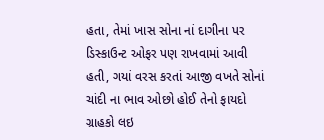હતા, તેમાં ખાસ સોના નાં દાગીના પર ડિસ્કાઉન્ટ ઓફર પણ રાખવામાં આવી હતી, ગયાં વરસ કરતાં આજી વખતે સોનાં ચાંદી ના ભાવ ઓછો હોઈ તેનો ફાયદો ગ્રાહકો લઇ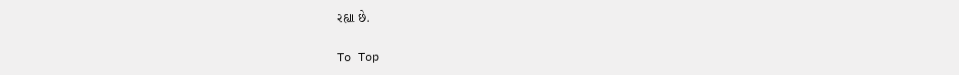રહ્યા છે.

To Top